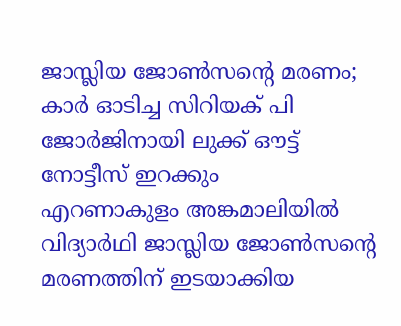ജാസ്ലിയ ജോൺസന്റെ മരണം; കാർ ഓടിച്ച സിറിയക് പി ജോർജിനായി ലുക്ക് ഔട്ട് നോട്ടീസ് ഇറക്കും
എറണാകുളം അങ്കമാലിയിൽ വിദ്യാർഥി ജാസ്ലിയ ജോൺസന്റെ മരണത്തിന് ഇടയാക്കിയ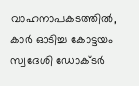വാഹനാപകടത്തിൽ, കാർ ഓടിച്ച കോട്ടയം സ്വദേശി ഡോക്ടർ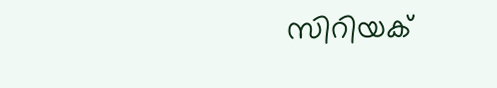സിറിയക്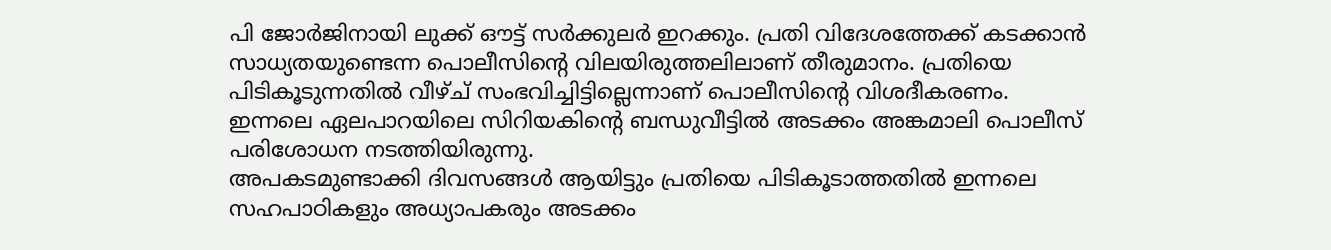പി ജോർജിനായി ലുക്ക് ഔട്ട് സർക്കുലർ ഇറക്കും. പ്രതി വിദേശത്തേക്ക് കടക്കാൻ സാധ്യതയുണ്ടെന്ന പൊലീസിന്റെ വിലയിരുത്തലിലാണ് തീരുമാനം. പ്രതിയെ പിടികൂടുന്നതിൽ വീഴ്ച് സംഭവിച്ചിട്ടില്ലെന്നാണ് പൊലീസിന്റെ വിശദീകരണം. ഇന്നലെ ഏലപാറയിലെ സിറിയകിന്റെ ബന്ധുവീട്ടിൽ അടക്കം അങ്കമാലി പൊലീസ് പരിശോധന നടത്തിയിരുന്നു.
അപകടമുണ്ടാക്കി ദിവസങ്ങൾ ആയിട്ടും പ്രതിയെ പിടികൂടാത്തതിൽ ഇന്നലെ സഹപാഠികളും അധ്യാപകരും അടക്കം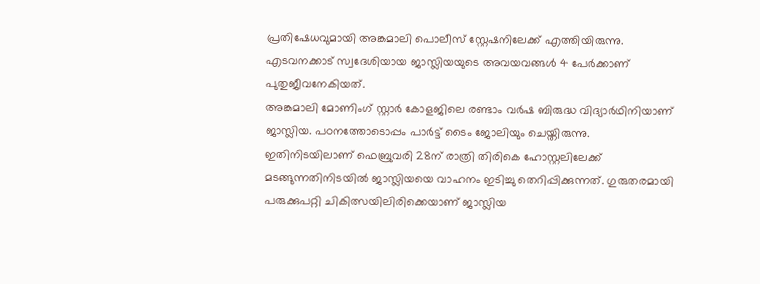പ്രതിഷേധവുമായി അങ്കമാലി പൊലീസ് സ്റ്റേഷനിലേക്ക് എത്തിയിരുന്നു. എടവനക്കാട് സ്വദേശിയായ ജാസ്ലിയയുടെ അവയവങ്ങൾ 4 പേർക്കാണ് പുതുജീവനേകിയത്.
അങ്കമാലി മോണിംഗ് സ്റ്റാർ കോളജിലെ രണ്ടാം വർഷ ബിരുദ്ധ വിദ്യാർഥിനിയാണ് ജാസ്ലിയ. പഠനത്തോടൊപ്പം പാർട്ട് ടൈം ജോലിയും ചെയ്തിരുന്നു. ഇതിനിടയിലാണ് ഫെബ്രുവരി 28ന് രാത്രി തിരികെ ഹോസ്റ്റലിലേക്ക് മടങ്ങുന്നതിനിടയിൽ ജാസ്ലിയയെ വാഹനം ഇടിച്ചു തെറിപ്പിക്കുന്നത്. ഗുരുതരമായി പരുക്കുപറ്റി ചികിത്സയിലിരിക്കെയാണ് ജാസ്ലിയ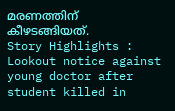മരണത്തിന് കീഴടങ്ങിയത്.
Story Highlights : Lookout notice against young doctor after student killed in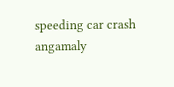speeding car crash angamaly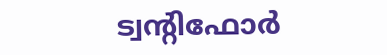ട്വന്റിഫോർ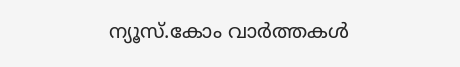ന്യൂസ്.കോം വാർത്തകൾ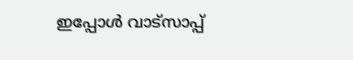ഇപ്പോൾ വാട്സാപ്പ്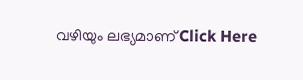വഴിയും ലഭ്യമാണ് Click Here